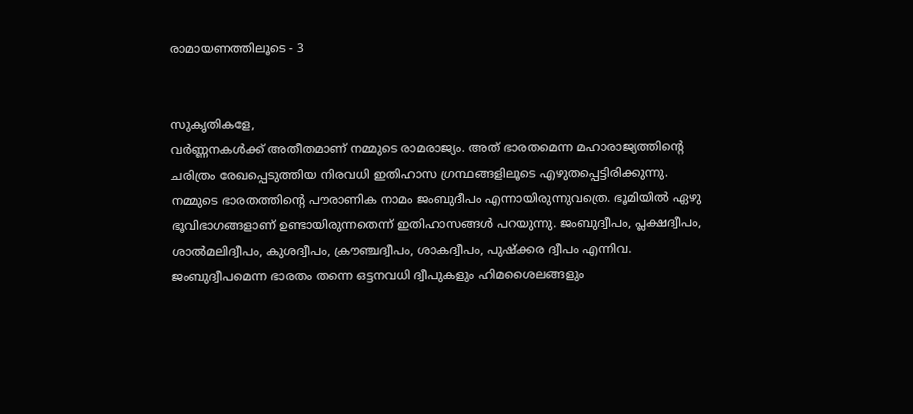രാമായണത്തിലൂടെ - 3


സുകൃതികളേ,
വർണ്ണനകൾക്ക് അതീതമാണ് നമ്മുടെ രാമരാജ്യം. അത് ഭാരതമെന്ന മഹാരാജ്യത്തിൻ്റെ ചരിത്രം രേഖപ്പെടുത്തിയ നിരവധി ഇതിഹാസ ഗ്രന്ഥങ്ങളിലൂടെ എഴുതപ്പെട്ടിരിക്കുന്നു.
നമ്മുടെ ഭാരതത്തിൻ്റെ പൗരാണിക നാമം ജംബുദീപം എന്നായിരുന്നുവത്രെ. ഭൂമിയിൽ ഏഴു ഭൂവിഭാഗങ്ങളാണ് ഉണ്ടായിരുന്നതെന്ന് ഇതിഹാസങ്ങൾ പറയുന്നു. ജംബുദ്വീപം, പ്ലക്ഷദ്വീപം, ശാൽമലിദ്വീപം, കുശദ്വീപം, ക്രൗഞ്ചദ്വീപം, ശാകദ്വീപം, പുഷ്‌ക്കര ദ്വീപം എന്നിവ. ജംബുദ്വീപമെന്ന ഭാരതം തന്നെ ഒട്ടനവധി ദ്വീപുകളും ഹിമശൈലങ്ങളും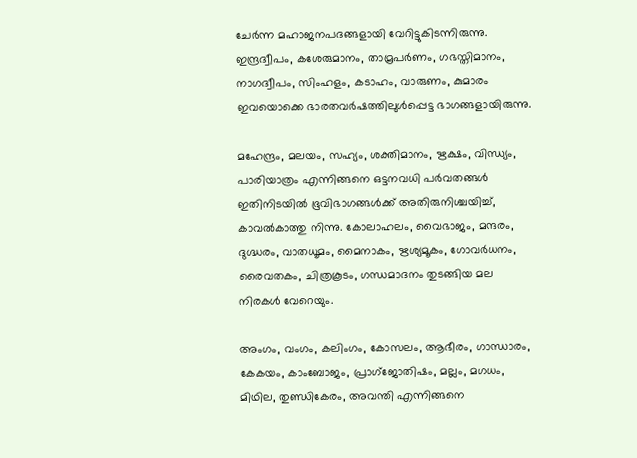ചേർന്ന മഹാജനപദങ്ങളായി വേറിട്ടുകിടന്നിരുന്നു. ഇന്ദ്രദ്വീപം, കശേരുമാനം, താമ്രപർണം, ഗഭസ്തിമാനം, നാഗദ്വീപം, സിംഹളം, കടാഹം, വാരുണം, കുമാരം ഇവയൊക്കെ ഭാരതവർഷത്തിലുൾപ്പെട്ട ഭാഗങ്ങളായിരുന്നു.

മഹേന്ദ്രം, മലയം, സഹ്യം, ശക്തിമാനം, ഋക്ഷം, വിന്ധ്യം, പാരിയാത്രം എന്നിങ്ങനെ ഒട്ടനവധി പർവതങ്ങൾ ഇതിനിടയിൽ ഭൂവിഭാഗങ്ങൾക്ക് അതിരുനിശ്ചയിച്ച്, കാവൽകാത്തു നിന്നു. കോലാഹലം, വൈഭാജം, മന്ദരം, ദുഗ്ദ്ധരം, വാതധൂമം, മൈനാകം, ഋശ്യമൂകം, ഗോവർധനം, രൈവതകം, ചിത്രകൂടം, ഗന്ധമാദനം തുടങ്ങിയ മല നിരകൾ വേറെയും.

അംഗം, വംഗം, കലിംഗം, കോസലം, ആഭീരം, ഗാന്ധാരം, കേകയം, കാംബോജം, പ്രാഗ്ജോതിഷം, മല്ലം, മഗധം, മിഥില, തുണ്ഡികേരം, അവന്തി എന്നിങ്ങനെ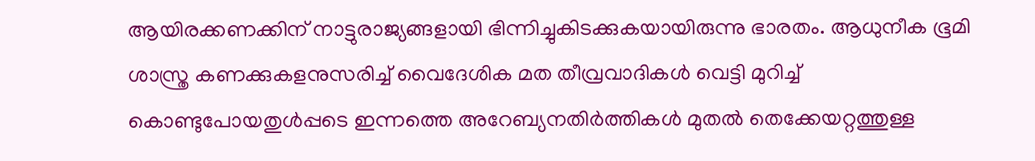ആയിരക്കണക്കിന് നാട്ടുരാജ്യങ്ങളായി ഭിന്നിച്ചുകിടക്കുകയായിരുന്നു ഭാരതം. ആധുനീക ഭൂമി ശാസ്ത്ര കണക്കുകളനുസരിച്ച് വൈദേശിക മത തീവ്രവാദികൾ വെട്ടി മുറിച്ച് കൊണ്ടുപോയതുൾപ്പടെ ഇന്നത്തെ അറേബ്യനതിർത്തികൾ മുതൽ തെക്കേയറ്റത്തുള്ള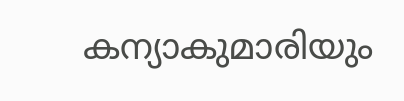കന്യാകുമാരിയും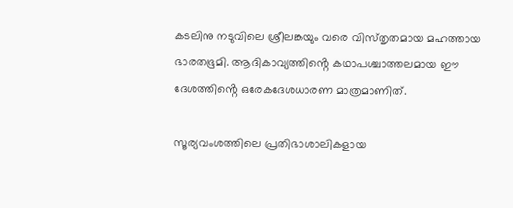കടലിനു നടുവിലെ ശ്രീലങ്കയും വരെ വിസ്‌തൃതമായ മഹത്തായ ഭാരതഭൂമി. ആദികാവ്യത്തിൻ്റെ കഥാപശ്ചാത്തലമായ ഈ ദേശത്തിൻ്റെ ഒരേകദേശധാരണ മാത്രമാണിത്.

സൂര്യവംശത്തിലെ പ്രതിഭാശാലികളായ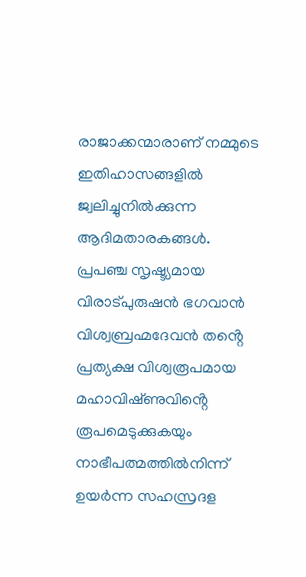രാജാക്കന്മാരാണ് നമ്മുടെ ഇതിഹാസങ്ങളിൽ ജ്വലിച്ചുനിൽക്കുന്ന ആദിമതാരകങ്ങൾ. പ്രപഞ്ച സൃഷ്ട്യമായ വിരാട്പുരുഷൻ ഭഗവാൻ വിശ്വബ്രഹ്മദേവൻ തൻ്റെ പ്രത്യക്ഷ വിശ്വരൂപമായ മഹാവിഷ്‌ണുവിൻ്റെ രൂപമെടുക്കുകയും നാഭീപത്മത്തിൽനിന്ന് ഉയർന്ന സഹസ്രദള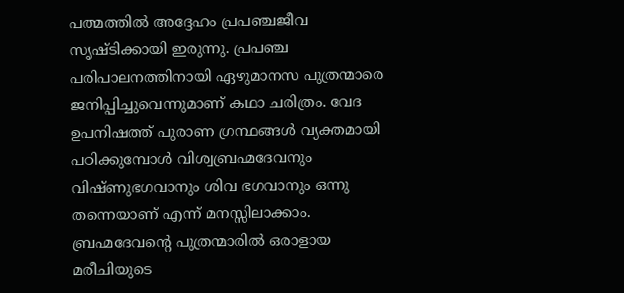പത്മത്തിൽ അദ്ദേഹം പ്രപഞ്ചജീവ സൃഷ്ടിക്കായി ഇരുന്നു. പ്രപഞ്ച പരിപാലനത്തിനായി ഏഴുമാനസ പുത്രന്മാരെ ജനിപ്പിച്ചുവെന്നുമാണ് കഥാ ചരിത്രം. വേദ ഉപനിഷത്ത് പുരാണ ഗ്രന്ഥങ്ങൾ വ്യക്തമായി പഠിക്കുമ്പോൾ വിശ്വബ്രഹ്മദേവനും വിഷ്ണുഭഗവാനും ശിവ ഭഗവാനും ഒന്നു തന്നെയാണ് എന്ന് മനസ്സിലാക്കാം. ബ്രഹ്മദേവൻ്റെ പുത്രന്മാരിൽ ഒരാളായ മരീചിയുടെ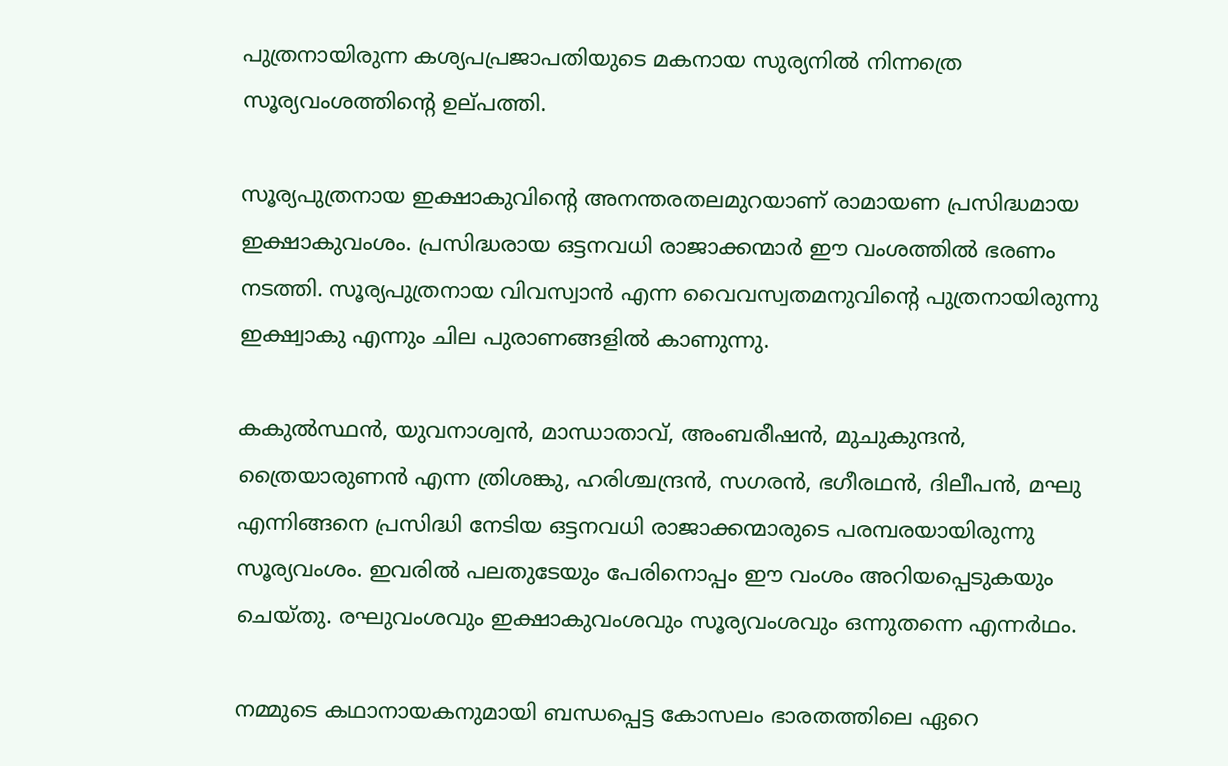പുത്രനായിരുന്ന കശ്യപപ്രജാപതിയുടെ മകനായ സുര്യനിൽ നിന്നത്രെ സൂര്യവംശത്തിൻ്റെ ഉല്‌പത്തി.

സൂര്യപുത്രനായ ഇക്ഷാകുവിൻ്റെ അനന്തരതലമുറയാണ് രാമായണ പ്രസിദ്ധമായ ഇക്ഷാകുവംശം. പ്രസിദ്ധരായ ഒട്ടനവധി രാജാക്കന്മാർ ഈ വംശത്തിൽ ഭരണം നടത്തി. സൂര്യപുത്രനായ വിവസ്വാൻ എന്ന വൈവസ്വതമനുവിൻ്റെ പുത്രനായിരുന്നു ഇക്ഷ്വാകു എന്നും ചില പുരാണങ്ങളിൽ കാണുന്നു.

കകുൽസ്ഥൻ, യുവനാശ്വൻ, മാന്ധാതാവ്, അംബരീഷൻ, മുചുകുന്ദൻ, ത്രൈയാരുണൻ എന്ന ത്രിശങ്കു, ഹരിശ്ചന്ദ്രൻ, സഗരൻ, ഭഗീരഥൻ, ദിലീപൻ, മഘു എന്നിങ്ങനെ പ്രസിദ്ധി നേടിയ ഒട്ടനവധി രാജാക്കന്മാരുടെ പരമ്പരയായിരുന്നു സൂര്യവംശം. ഇവരിൽ പലതുടേയും പേരിനൊപ്പം ഈ വംശം അറിയപ്പെടുകയും ചെയ്‌തു. രഘുവംശവും ഇക്ഷാകുവംശവും സൂര്യവംശവും ഒന്നുതന്നെ എന്നർഥം.

നമ്മുടെ കഥാനായകനുമായി ബന്ധപ്പെട്ട കോസലം ഭാരതത്തിലെ ഏറെ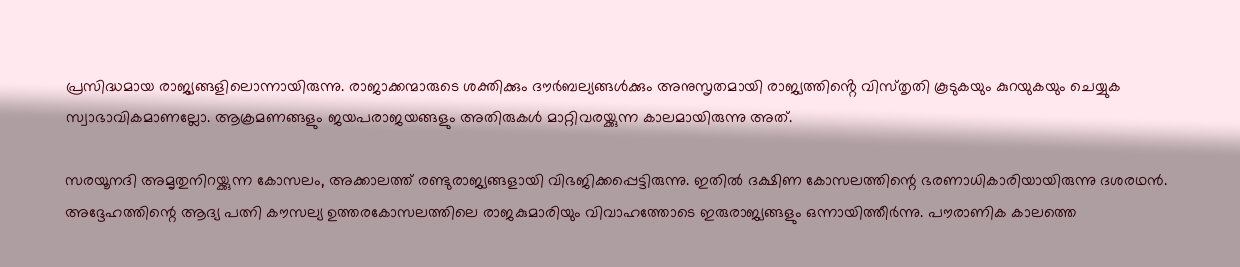പ്രസിദ്ധമായ രാജ്യങ്ങളിലൊന്നായിരുന്നു. രാജാക്കന്മാരുടെ ശക്തിക്കും ദൗർബല്യങ്ങൾക്കും അനുസൃതമായി രാജ്യത്തിൻ്റെ വിസ്‌തൃതി കൂടുകയും കുറയുകയും ചെയ്യുക സ്വാഭാവികമാണല്ലോ. ആക്രമണങ്ങളും ജയപരാജയങ്ങളും അതിരുകൾ മാറ്റിവരയ്ക്കുന്ന കാലമായിരുന്നു അത്.

സരയൂനദി അമൃതുനിറയ്ക്കുന്ന കോസലം, അക്കാലത്ത് രണ്ടുരാജ്യങ്ങളായി വിഭജിക്കപ്പെട്ടിരുന്നു. ഇതിൽ ദക്ഷിണ കോസലത്തിന്റെ ഭരണാധികാരിയായിരുന്നു ദശരഥൻ. അദ്ദേഹത്തിന്റെ ആദ്യ പത്നി കൗസല്യ ഉത്തരകോസലത്തിലെ രാജകുമാരിയും വിവാഹത്തോടെ ഇരുരാജ്യങ്ങളും ഒന്നായിത്തീർന്നു. പൗരാണിക കാലത്തെ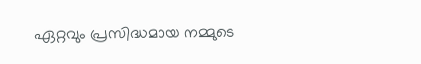ഏറ്റവും പ്രസിദ്ധമായ നമ്മുടെ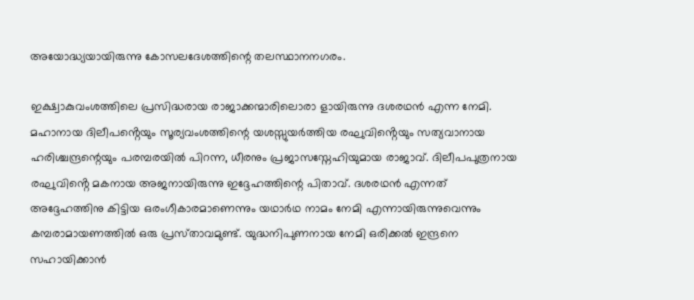അയോദ്ധ്യയായിരുന്നു കോസലദേശത്തിന്റെ തലസ്ഥാനനഗരം.

ഇക്ഷ്വാകുവംശത്തിലെ പ്രസിദ്ധരായ രാജാക്കന്മാരിലൊരാ ളായിരുന്നു ദശരഥൻ എന്ന നേമി. മഹാനായ ദിലീപൻ്റെയും സൂര്യവംശത്തിന്റെ യശസ്സുയർത്തിയ രഘുവിൻ്റെയും സത്യവാനായ ഹരിശ്ചന്ദ്രന്റെയും പരമ്പരയിൽ പിറന്ന, ധീരനും പ്രജാസസ്നേഹിയുമായ രാജാവ്. ദിലീപപുത്രനായ രഘുവിൻ്റെ മകനായ അജനായിരുന്നു ഇദ്ദേഹത്തിന്റെ പിതാവ്. ദശരഥൻ എന്നത് അദ്ദേഹത്തിനു കിട്ടിയ ഒരംഗീകാരമാണെന്നും യഥാർഥ നാമം നേമി എന്നായിരുന്നുവെന്നും കമ്പരാമായണത്തിൽ ഒരു പ്രസ്‌താവമുണ്ട്. യുദ്ധനിപുണനായ നേമി ഒരിക്കൽ ഇന്ദ്രനെ സഹായിക്കാൻ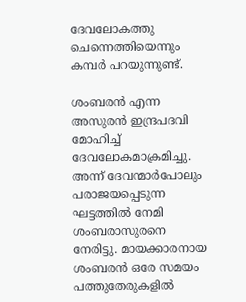ദേവലോകത്തു ചെന്നെത്തിയെന്നും കമ്പർ പറയുന്നുണ്ട്.

ശംബരൻ എന്ന അസുരൻ ഇന്ദ്രപദവി മോഹിച്ച് ദേവലോകമാക്രമിച്ചു. അന്ന് ദേവന്മാർപോലും പരാജയപ്പെടുന്ന ഘട്ടത്തിൽ നേമി ശംബരാസുരനെ നേരിട്ടു. മായക്കാരനായ ശംബരൻ ഒരേ സമയം പത്തുതേരുകളിൽ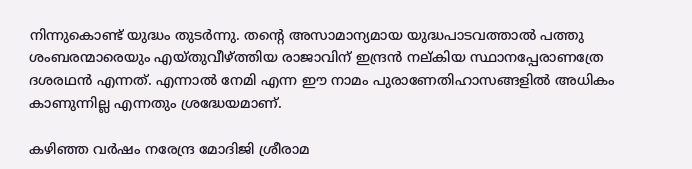നിന്നുകൊണ്ട് യുദ്ധം തുടർന്നു. തന്റെ അസാമാന്യമായ യുദ്ധപാടവത്താൽ പത്തു ശംബരന്മാരെയും എയ്തുവീഴ്ത്തിയ രാജാവിന് ഇന്ദ്രൻ നല്‌കിയ സ്ഥാനപ്പേരാണത്രേ ദശരഥൻ എന്നത്. എന്നാൽ നേമി എന്ന ഈ നാമം പുരാണേതിഹാസങ്ങളിൽ അധികം കാണുന്നില്ല എന്നതും ശ്രദ്ധേയമാണ്.

കഴിഞ്ഞ വർഷം നരേന്ദ്ര മോദിജി ശ്രീരാമ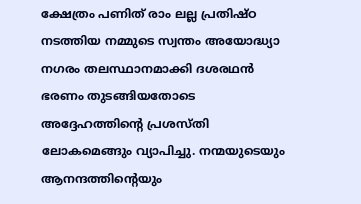ക്ഷേത്രം പണിത് രാം ലല്ല പ്രതിഷ്ഠ നടത്തിയ നമ്മുടെ സ്വന്തം അയോദ്ധ്യാ നഗരം തലസ്ഥാനമാക്കി ദശരഥൻ ഭരണം തുടങ്ങിയതോടെ അദ്ദേഹത്തിന്റെ പ്രശസ്‌തി ലോകമെങ്ങും വ്യാപിച്ചു. നന്മയുടെയും ആനന്ദത്തിൻ്റെയും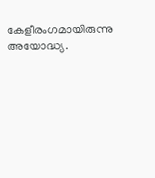കേളീരംഗമായിരുന്നു അയോദ്ധ്യ.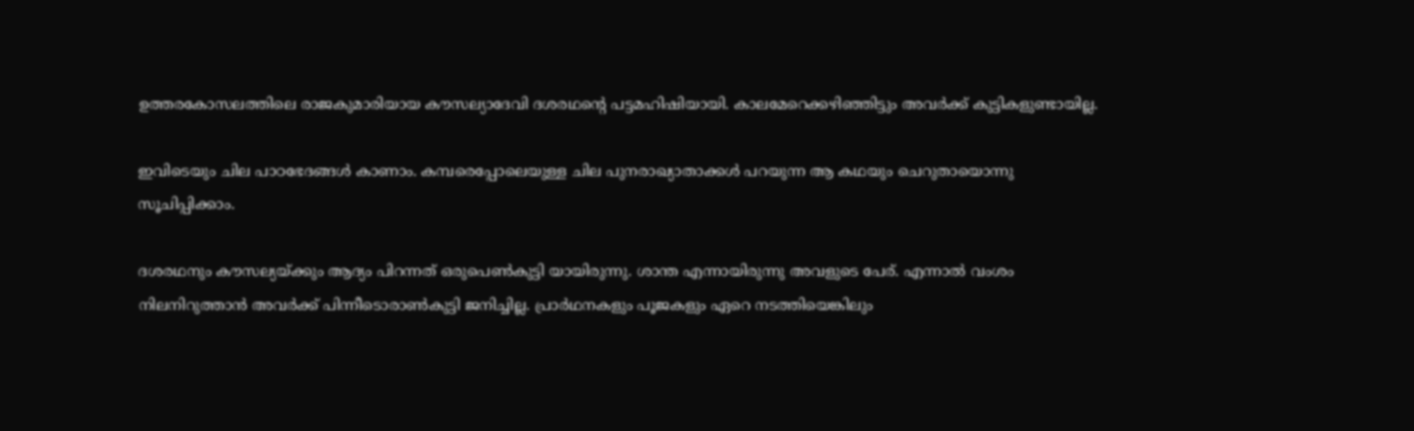ഉത്തരകോസലത്തിലെ രാജകുമാരിയായ കൗസല്യാദേവി ദശരഥന്റെ പട്ടമഹിഷിയായി. കാലമേറെക്കഴിഞ്ഞിട്ടും അവർക്ക് കുട്ടികളുണ്ടായില്ല.

ഇവിടെയും ചില പാഠഭേദങ്ങൾ കാണാം. കമ്പരെപ്പോലെയുള്ള ചില പുനരാഖ്യാതാക്കൾ പറയുന്ന ആ കഥയും ചെറുതായൊന്നു സൂചിപ്പിക്കാം.

ദശരഥനും കൗസല്യയ്ക്കും ആദ്യം പിറന്നത് ഒരുപെൺകുട്ടി യായിരുന്നു. ശാന്ത എന്നായിരുന്നു അവളുടെ പേര്. എന്നാൽ വംശം നിലനിറുത്താൻ അവർക്ക് പിന്നീടൊരാൺകുട്ടി ജനിച്ചില്ല. പ്രാർഥനകളും പൂജകളും ഏറെ നടത്തിയെങ്കിലും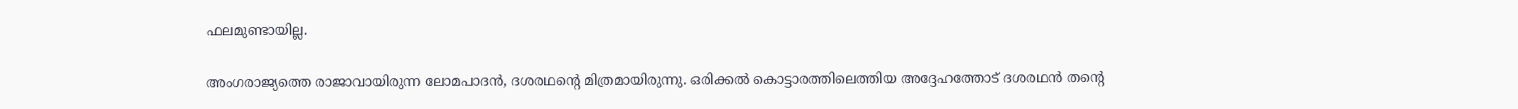ഫലമുണ്ടായില്ല.

അംഗരാജ്യത്തെ രാജാവായിരുന്ന ലോമപാദൻ, ദശരഥന്റെ മിത്രമായിരുന്നു. ഒരിക്കൽ കൊട്ടാരത്തിലെത്തിയ അദ്ദേഹത്തോട് ദശരഥൻ തൻ്റെ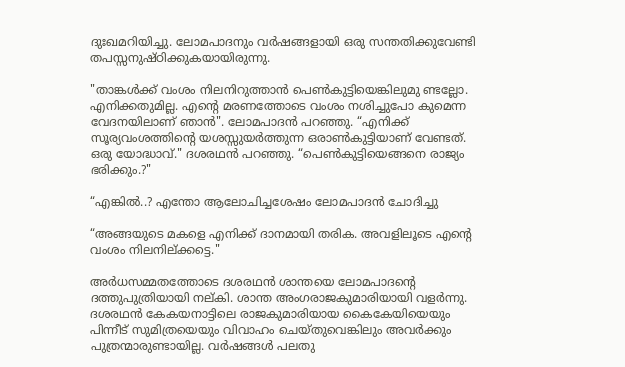ദുഃഖമറിയിച്ചു. ലോമപാദനും വർഷങ്ങളായി ഒരു സന്തതിക്കുവേണ്ടി തപസ്സനുഷ്‌ഠിക്കുകയായിരുന്നു.

"താങ്കൾക്ക് വംശം നിലനിറുത്താൻ പെൺകുട്ടിയെങ്കിലുമു ണ്ടല്ലോ. എനിക്കതുമില്ല. എൻ്റെ മരണത്തോടെ വംശം നശിച്ചുപോ കുമെന്ന വേദനയിലാണ് ഞാൻ". ലോമപാദൻ പറഞ്ഞു. “എനിക്ക് സൂര്യവംശത്തിൻ്റെ യശസ്സുയർത്തുന്ന ഒരാൺകുട്ടിയാണ് വേണ്ടത്. ഒരു യോദ്ധാവ്." ദശരഥൻ പറഞ്ഞു. “പെൺകുട്ടിയെങ്ങനെ രാജ്യം ഭരിക്കും.?"

“എങ്കിൽ..? എന്തോ ആലോചിച്ചശേഷം ലോമപാദൻ ചോദിച്ചു

“അങ്ങയുടെ മകളെ എനിക്ക് ദാനമായി തരിക. അവളിലൂടെ എന്റെ വംശം നിലനില്ക്കട്ടെ."

അർധസമ്മതത്തോടെ ദശരഥൻ ശാന്തയെ ലോമപാദന്റെ ദത്തുപുത്രിയായി നല്‌കി. ശാന്ത അംഗരാജകുമാരിയായി വളർന്നു. ദശരഥൻ കേകയനാട്ടിലെ രാജകുമാരിയായ കൈകേയിയെയും പിന്നീട് സുമിത്രയെയും വിവാഹം ചെയ്‌തുവെങ്കിലും അവർക്കും പുത്രന്മാരുണ്ടായില്ല. വർഷങ്ങൾ പലതു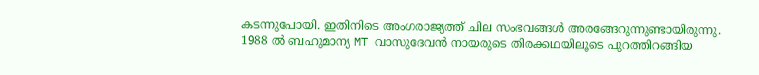കടന്നുപോയി. ഇതിനിടെ അംഗരാജ്യത്ത് ചില സംഭവങ്ങൾ അരങ്ങേറുന്നുണ്ടായിരുന്നു. 1988 ൽ ബഹുമാന്യ MT വാസുദേവൻ നായരുടെ തിരക്കഥയിലൂടെ പുറത്തിറങ്ങിയ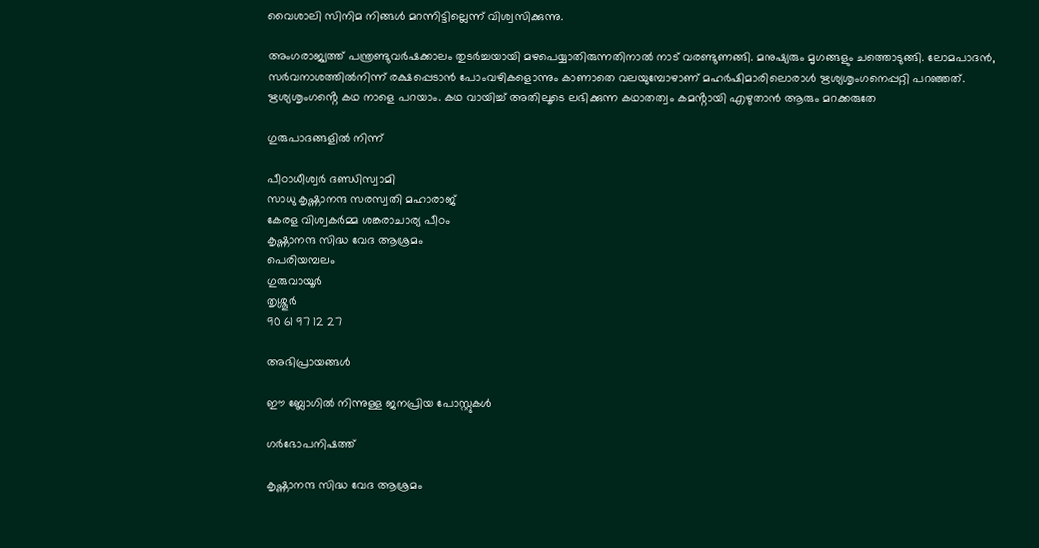വൈശാലി സിനിമ നിങ്ങൾ മറന്നിട്ടില്ലെന്ന് വിശ്വസിക്കുന്നു.

അംഗരാജ്യത്ത് പന്ത്രണ്ടുവർഷക്കാലം തുടർച്ചയായി മഴപെയ്യാതിരുന്നതിനാൽ നാട് വരണ്ടുണങ്ങി. മനുഷ്യരും മൃഗങ്ങളും ചത്തൊടുങ്ങി. ലോമപാദൻ, സർവനാശത്തിൽനിന്ന് രക്ഷപ്പെടാൻ പോംവഴികളൊന്നും കാണാതെ വലയുമ്പോഴാണ് മഹർഷിമാരിലൊരാൾ ഋശ്യശൃംഗനെപ്പറ്റി പറഞ്ഞത്.
ഋശ്യശൃംഗൻ്റെ കഥ നാളെ പറയാം. കഥ വായിച്ച് അതിലൂടെ ലഭിക്കുന്ന കഥാതത്വം കമൻ്റായി എഴുതാൻ ആരും മറക്കരുതേ

ഗുരുപാദങ്ങളിൽ നിന്ന്

പീഠാധീശ്വർ ദണ്ഡിസ്വാമി
സാധു കൃഷ്ണാനന്ദ സരസ്വതി മഹാരാജ്
കേരള വിശ്വകർമ്മ ശങ്കരാചാര്യ പീഠം
കൃഷ്ണാനന്ദ സിദ്ധ വേദ ആശ്രമം
പെരിയമ്പലം
ഗുരുവായൂർ
തൃശ്ശൂർ
90 61 97 12 27

അഭിപ്രായങ്ങള്‍

ഈ ബ്ലോഗിൽ നിന്നുള്ള ജനപ്രിയ പോസ്റ്റുകള്‍‌

ഗർഭോപനിഷത്ത്

കൃഷ്ണാനന്ദ സിദ്ധ വേദ ആശ്രമം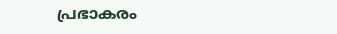പ്രഭാകരം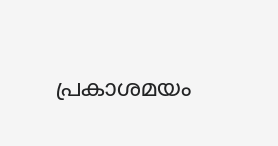പ്രകാശമയം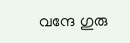വന്ദേ ഗുരു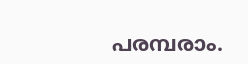പരമ്പരാം.